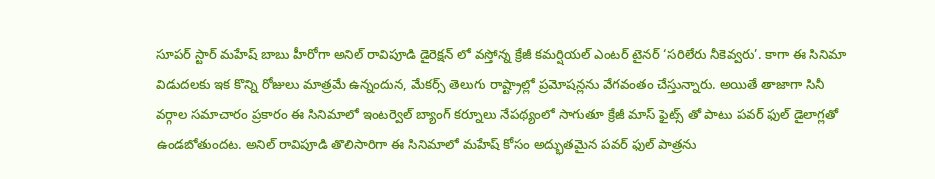సూపర్ స్టార్ మహేష్ బాబు హీరోగా అనిల్ రావిపూడి డైరెక్షన్ లో వస్తోన్న క్రేజీ కమర్షియల్ ఎంటర్ టైనర్ ‘సరిలేరు నీకెవ్వరు’. కాగా ఈ సినిమా విడుదలకు ఇక కొన్ని రోజులు మాత్రమే ఉన్నందున, మేకర్స్ తెలుగు రాష్ట్రాల్లో ప్రమోషన్లను వేగవంతం చేస్తున్నారు. అయితే తాజాగా సినీ వర్గాల సమాచారం ప్రకారం ఈ సినిమాలో ఇంటర్వెల్ బ్యాంగ్ కర్నూలు నేపథ్యంలో సాగుతూ క్రేజీ మాస్ ఫైట్స్ తో పాటు పవర్ ఫుల్ డైలాగ్లతో ఉండబోతుందట. అనిల్ రావిపూడి తొలిసారిగా ఈ సినిమాలో మహేష్ కోసం అద్భుతమైన పవర్ ఫుల్ పాత్రను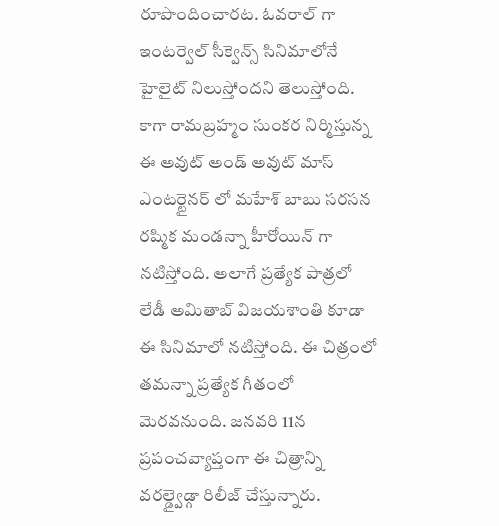రూపొందించారట. ఓవరాల్ గా ఇంటర్వెల్ సీక్వెన్స్ సినిమాలోనే హైలైట్ నిలుస్తోందని తెలుస్తోంది.
కాగా రామబ్రహ్మం సుంకర నిర్మిస్తున్న ఈ అవుట్ అండ్ అవుట్ మాస్ ఎంటర్టైనర్ లో మహేశ్ బాబు సరసన రష్మిక మండన్నా హీరోయిన్ గా నటిస్తోంది. అలాగే ప్రత్యేక పాత్రలో లేడీ అమితాబ్ విజయశాంతి కూడా ఈ సినిమాలో నటిస్తోంది. ఈ చిత్రంలో తమన్నా ప్రత్యేక గీతంలో మెరవనుంది. జనవరి 11న ప్రపంచవ్యాప్తంగా ఈ చిత్రాన్ని వరల్డ్వైడ్గా రిలీజ్ చేస్తున్నారు.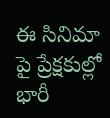ఈ సినిమా పై ప్రేక్షకుల్లో భారీ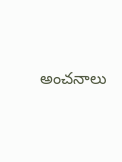అంచనాలు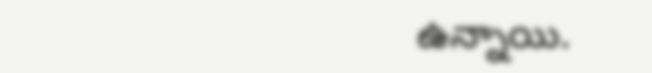ఉన్నాయి.